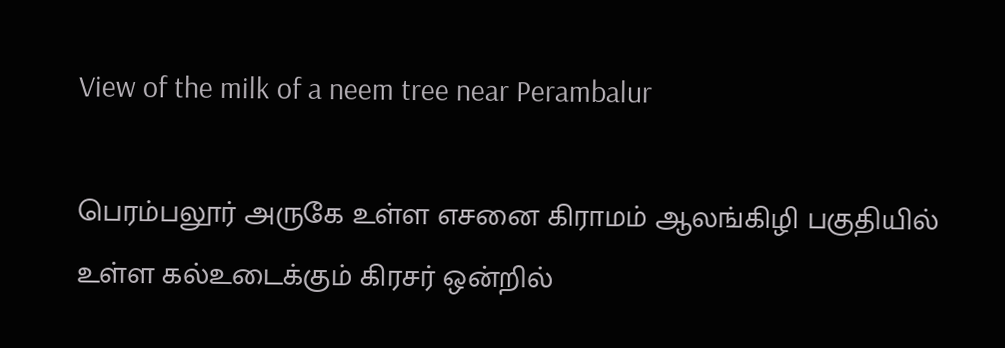View of the milk of a neem tree near Perambalur

பெரம்பலூர் அருகே உள்ள எசனை கிராமம் ஆலங்கிழி பகுதியில் உள்ள கல்உடைக்கும் கிரசர் ஒன்றில்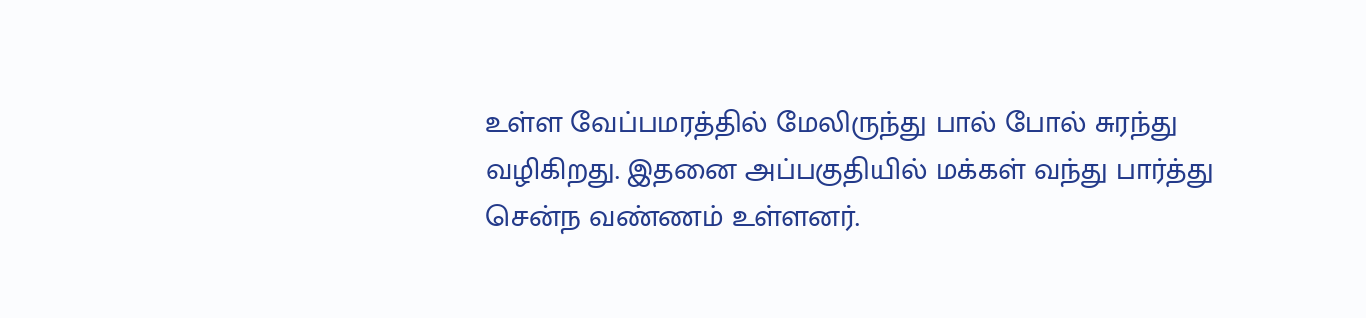உள்ள வேப்பமரத்தில் மேலிருந்து பால் போல் சுரந்து வழிகிறது. இதனை அப்பகுதியில் மக்கள் வந்து பார்த்து சென்ந வண்ணம் உள்ளனர்.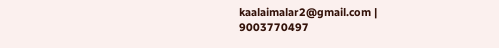kaalaimalar2@gmail.com |
9003770497